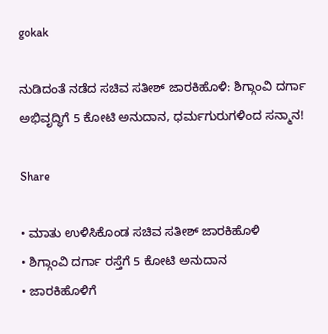gokak

ನುಡಿದಂತೆ ನಡೆದ ಸಚಿವ ಸತೀಶ್ ಜಾರಕಿಹೊಳಿ: ಶಿಗ್ಗಾಂವಿ ದರ್ಗಾ ಅಭಿವೃದ್ಧಿಗೆ 5 ಕೋಟಿ ಅನುದಾನ, ಧರ್ಮಗುರುಗಳಿಂದ ಸನ್ಮಾನ!

Share

• ಮಾತು ಉಳಿಸಿಕೊಂಡ ಸಚಿವ ಸತೀಶ್ ಜಾರಕಿಹೊಳಿ
• ಶಿಗ್ಗಾಂವಿ ದರ್ಗಾ ರಸ್ತೆಗೆ 5 ಕೋಟಿ ಅನುದಾನ
• ಜಾರಕಿಹೊಳಿಗೆ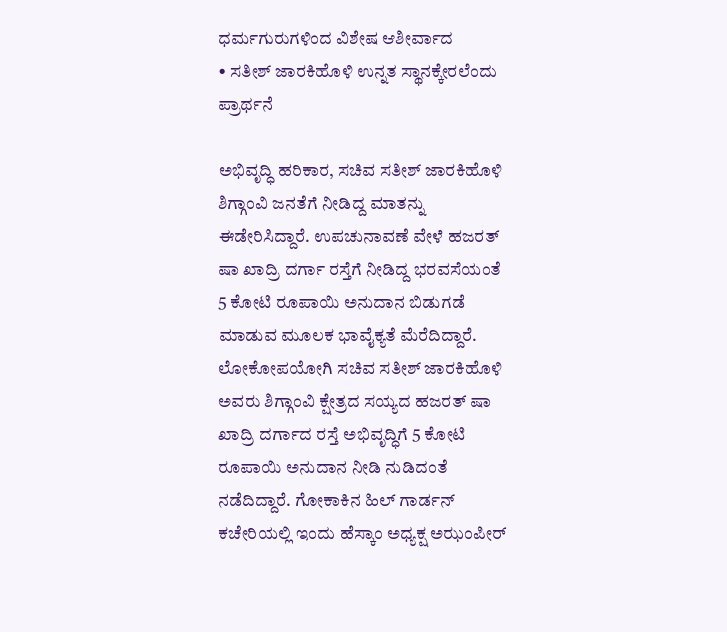ಧರ್ಮಗುರುಗಳಿಂದ ವಿಶೇಷ ಆಶೀರ್ವಾದ
• ಸತೀಶ್ ಜಾರಕಿಹೊಳಿ ಉನ್ನತ ಸ್ಥಾನಕ್ಕೇರಲೆಂದು ಪ್ರಾರ್ಥನೆ

ಅಭಿವೃದ್ಧಿ ಹರಿಕಾರ, ಸಚಿವ ಸತೀಶ್ ಜಾರಕಿಹೊಳಿ ಶಿಗ್ಗಾಂವಿ ಜನತೆಗೆ ನೀಡಿದ್ದ ಮಾತನ್ನು ಈಡೇರಿಸಿದ್ದಾರೆ. ಉಪಚುನಾವಣೆ ವೇಳೆ ಹಜರತ್ ಷಾ ಖಾದ್ರಿ ದರ್ಗಾ ರಸ್ತೆಗೆ ನೀಡಿದ್ದ ಭರವಸೆಯಂತೆ 5 ಕೋಟಿ ರೂಪಾಯಿ ಅನುದಾನ ಬಿಡುಗಡೆ ಮಾಡುವ ಮೂಲಕ ಭಾವೈಕ್ಯತೆ ಮೆರೆದಿದ್ದಾರೆ.
ಲೋಕೋಪಯೋಗಿ ಸಚಿವ ಸತೀಶ್ ಜಾರಕಿಹೊಳಿ ಅವರು ಶಿಗ್ಗಾಂವಿ ಕ್ಷೇತ್ರದ ಸಯ್ಯದ ಹಜರತ್ ಷಾ ಖಾದ್ರಿ ದರ್ಗಾದ ರಸ್ತೆ ಅಭಿವೃದ್ಧಿಗೆ 5 ಕೋಟಿ ರೂಪಾಯಿ ಅನುದಾನ ನೀಡಿ ನುಡಿದಂತೆ ನಡೆದಿದ್ದಾರೆ. ಗೋಕಾಕಿನ ಹಿಲ್ ಗಾರ್ಡನ್ ಕಚೇರಿಯಲ್ಲಿ ಇಂದು ಹೆಸ್ಕಾಂ ಅಧ್ಯಕ್ಷ ಅಝಂಪೀರ್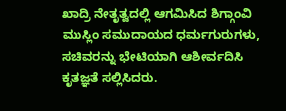ಖಾದ್ರಿ ನೇತೃತ್ವದಲ್ಲಿ ಆಗಮಿಸಿದ ಶಿಗ್ಗಾಂವಿ ಮುಸ್ಲಿಂ ಸಮುದಾಯದ ಧರ್ಮಗುರುಗಳು, ಸಚಿವರನ್ನು ಭೇಟಿಯಾಗಿ ಆಶೀರ್ವದಿಸಿ ಕೃತಜ್ಞತೆ ಸಲ್ಲಿಸಿದರು.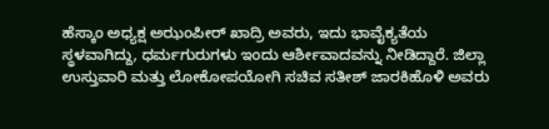ಹೆಸ್ಕಾಂ ಅಧ್ಯಕ್ಷ ಅಝಂಪೀರ್ ಖಾದ್ರಿ ಅವರು, ಇದು ಭಾವೈಕ್ಯತೆಯ ಸ್ಥಳವಾಗಿದ್ದು, ಧರ್ಮಗುರುಗಳು ಇಂದು ಆರ್ಶೀವಾದವನ್ನು ನೀಡಿದ್ದಾರೆ. ಜಿಲ್ಲಾ ಉಸ್ತುವಾರಿ ಮತ್ತು ಲೋಕೋಪಯೋಗಿ ಸಚಿವ ಸತೀಶ್ ಜಾರಕಿಹೊಳಿ ಅವರು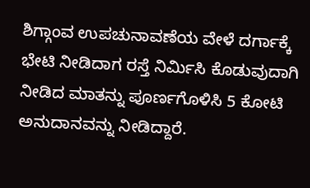ಶಿಗ್ಗಾಂವ ಉಪಚುನಾವಣೆಯ ವೇಳೆ ದರ್ಗಾಕ್ಕೆ ಭೇಟಿ ನೀಡಿದಾಗ ರಸ್ತೆ ನಿರ್ಮಿಸಿ ಕೊಡುವುದಾಗಿ ನೀಡಿದ ಮಾತನ್ನು ಪೂರ್ಣಗೊಳಿಸಿ 5 ಕೋಟಿ ಅನುದಾನವನ್ನು ನೀಡಿದ್ದಾರೆ.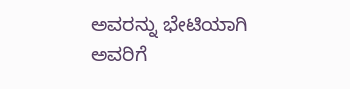ಅವರನ್ನು ಭೇಟಿಯಾಗಿ ಅವರಿಗೆ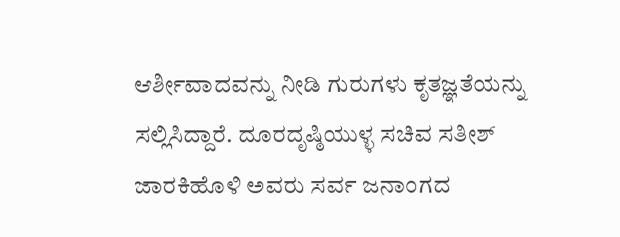ಆರ್ಶೀವಾದವನ್ನು ನೀಡಿ ಗುರುಗಳು ಕೃತಜ್ಞತೆಯನ್ನು ಸಲ್ಲಿಸಿದ್ದಾರೆ. ದೂರದೃಷ್ಠಿಯುಳ್ಳ ಸಚಿವ ಸತೀಶ್ ಜಾರಕಿಹೊಳಿ ಅವರು ಸರ್ವ ಜನಾಂಗದ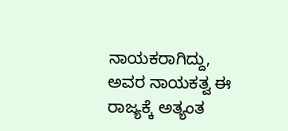ನಾಯಕರಾಗಿದ್ದು, ಅವರ ನಾಯಕತ್ವ ಈ ರಾಜ್ಯಕ್ಕೆ ಅತ್ಯಂತ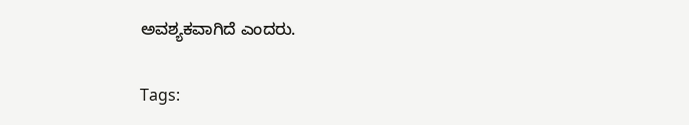ಅವಶ್ಯಕವಾಗಿದೆ ಎಂದರು.

Tags: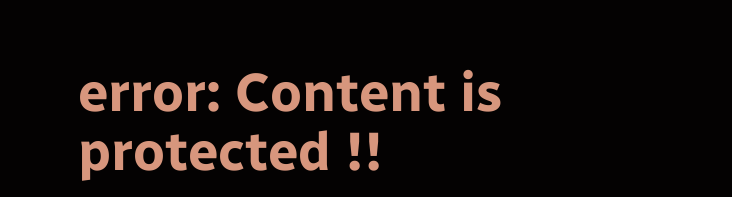error: Content is protected !!